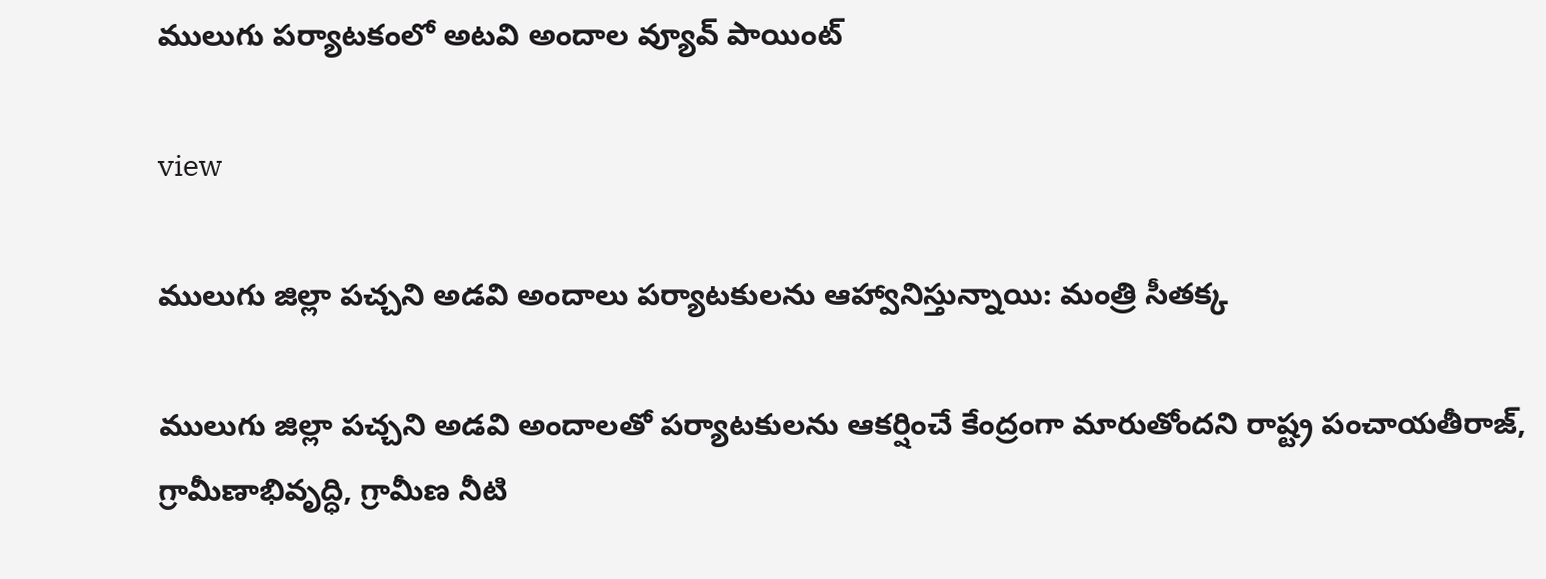ములుగు పర్యాటకంలో అటవి అందాల వ్యూవ్ పాయింట్

view

ములుగు జిల్లా పచ్చని అడవి అందాలు పర్యాటకులను ఆహ్వానిస్తున్నాయి: మంత్రి సీతక్క

ములుగు జిల్లా పచ్చని అడవి అందాలతో పర్యాటకులను ఆకర్షించే కేంద్రంగా మారుతోందని రాష్ట్ర పంచాయతీరాజ్, గ్రామీణాభివృద్ధి, గ్రామీణ నీటి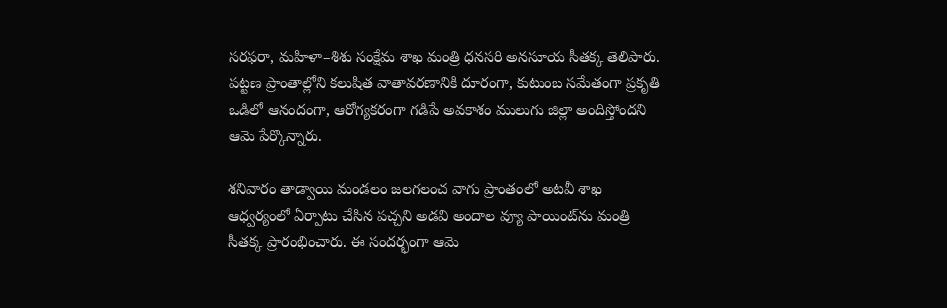సరఫరా, మహిళా–శిశు సంక్షేమ శాఖ మంత్రి ధనసరి అనసూయ సీతక్క తెలిపారు. పట్టణ ప్రాంతాల్లోని కలుషిత వాతావరణానికి దూరంగా, కుటుంబ సమేతంగా ప్రకృతి ఒడిలో ఆనందంగా, ఆరోగ్యకరంగా గడిపే అవకాశం ములుగు జిల్లా అందిస్తోందని ఆమె పేర్కొన్నారు.

శనివారం తాడ్వాయి మండలం జలగలంచ వాగు ప్రాంతంలో అటవీ శాఖ ఆధ్వర్యంలో ఏర్పాటు చేసిన పచ్చని అడవి అందాల వ్యూ పాయింట్‌ను మంత్రి సీతక్క ప్రారంభించారు. ఈ సందర్భంగా ఆమె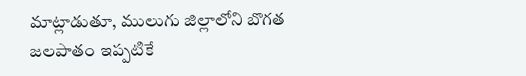మాట్లాడుతూ, ములుగు జిల్లాలోని బొగత జలపాతం ఇప్పటికే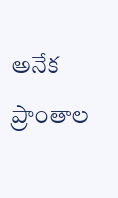అనేక ప్రాంతాల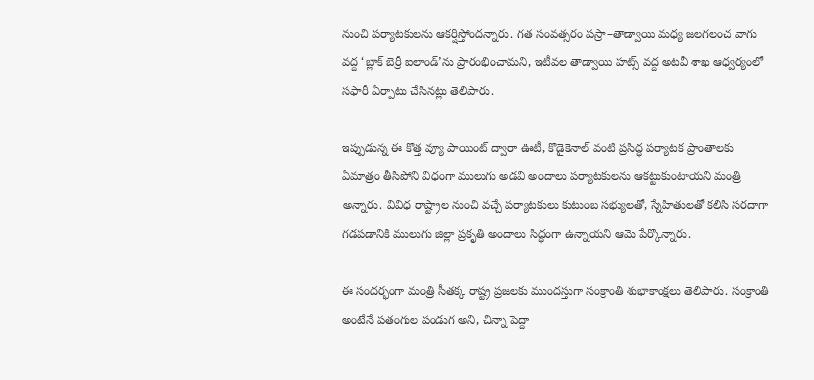నుంచి పర్యాటకులను ఆకర్షిస్తోందన్నారు. గత సంవత్సరం పస్రా–తాడ్వాయి మధ్య జలగలంచ వాగు వద్ద ‘బ్లాక్ బెర్రీ ఐలాండ్’ను ప్రారంభించామని, ఇటీవల తాడ్వాయి హట్స్ వద్ద అటవీ శాఖ ఆధ్వర్యంలో సఫారీ ఏర్పాటు చేసినట్లు తెలిపారు.

ఇప్పుడున్న ఈ కొత్త వ్యూ పాయింట్ ద్వారా ఊటీ, కొడైకెనాల్ వంటి ప్రసిద్ధ పర్యాటక ప్రాంతాలకు ఏమాత్రం తీసిపోని విధంగా ములుగు అడవి అందాలు పర్యాటకులను ఆకట్టుకుంటాయని మంత్రి అన్నారు. వివిధ రాష్ట్రాల నుంచి వచ్చే పర్యాటకులు కుటుంబ సభ్యులతో, స్నేహితులతో కలిసి సరదాగా గడపడానికి ములుగు జిల్లా ప్రకృతి అందాలు సిద్ధంగా ఉన్నాయని ఆమె పేర్కొన్నారు.

ఈ సందర్భంగా మంత్రి సీతక్క రాష్ట్ర ప్రజలకు ముందస్తుగా సంక్రాంతి శుభాకాంక్షలు తెలిపారు. సంక్రాంతి అంటేనే పతంగుల పండుగ అని, చిన్నా పెద్దా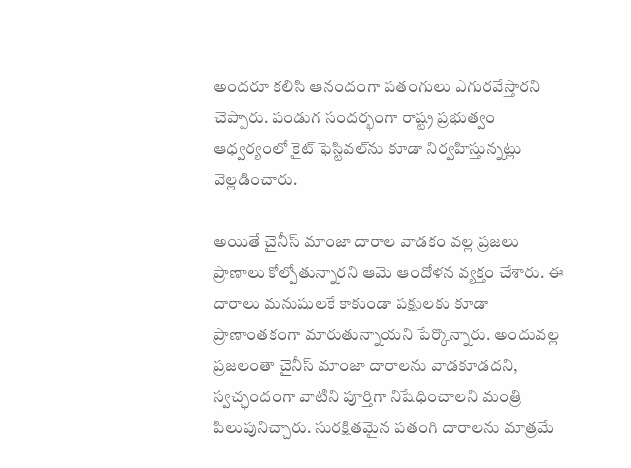అందరూ కలిసి ఆనందంగా పతంగులు ఎగురవేస్తారని చెప్పారు. పండుగ సందర్భంగా రాష్ట్ర ప్రభుత్వం ఆధ్వర్యంలో కైట్ ఫెస్టివల్‌ను కూడా నిర్వహిస్తున్నట్లు వెల్లడించారు.

అయితే చైనీస్ మాంజా దారాల వాడకం వల్ల ప్రజలు ప్రాణాలు కోల్పోతున్నారని ఆమె ఆందోళన వ్యక్తం చేశారు. ఈ దారాలు మనుషులకే కాకుండా పక్షులకు కూడా ప్రాణాంతకంగా మారుతున్నాయని పేర్కొన్నారు. అందువల్ల ప్రజలంతా చైనీస్ మాంజా దారాలను వాడకూడదని, స్వచ్ఛందంగా వాటిని పూర్తిగా నిషేధించాలని మంత్రి పిలుపునిచ్చారు. సురక్షితమైన పతంగి దారాలను మాత్రమే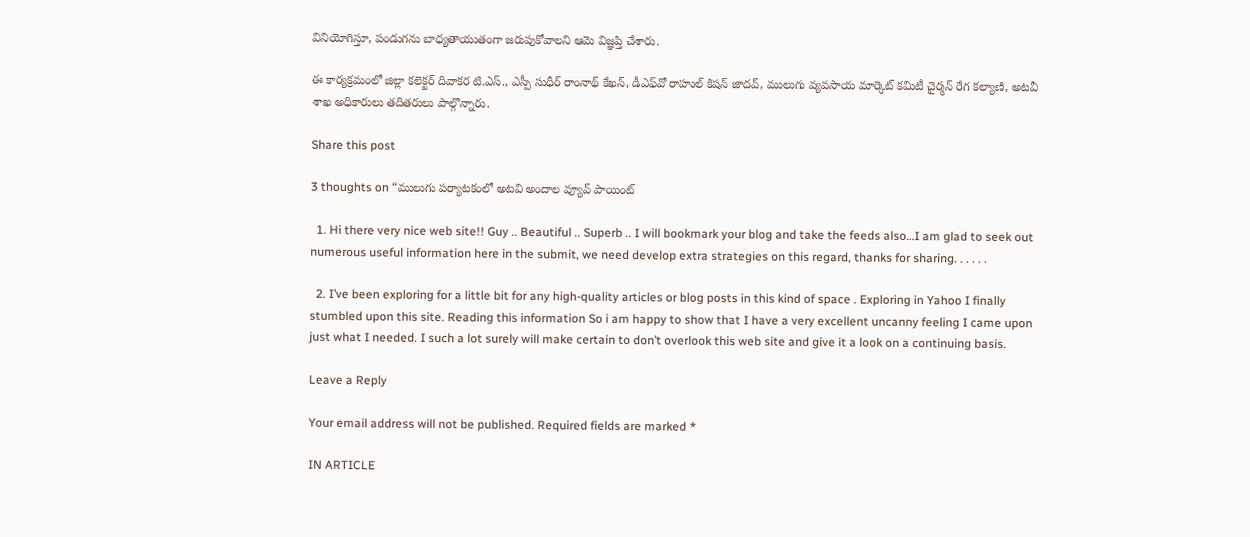వినియోగిస్తూ, పండుగను బాధ్యతాయుతంగా జరుపుకోవాలని ఆమె విజ్ఞప్తి చేశారు.

ఈ కార్యక్రమంలో జిల్లా కలెక్టర్ దివాకర టి.ఎస్., ఎస్పీ సుధీర్ రాంనాథ్ కేఖన్, డీఎఫ్‌వో రాహుల్ కిషన్ జాదవ్, ములుగు వ్యవసాయ మార్కెట్ కమిటీ చైర్మన్ రేగ కల్యాణి, అటవీ శాఖ అధికారులు తదితరులు పాల్గొన్నారు.

Share this post

3 thoughts on “ములుగు పర్యాటకంలో అటవి అందాల వ్యూవ్ పాయింట్

  1. Hi there very nice web site!! Guy .. Beautiful .. Superb .. I will bookmark your blog and take the feeds also…I am glad to seek out numerous useful information here in the submit, we need develop extra strategies on this regard, thanks for sharing. . . . . .

  2. I’ve been exploring for a little bit for any high-quality articles or blog posts in this kind of space . Exploring in Yahoo I finally stumbled upon this site. Reading this information So i am happy to show that I have a very excellent uncanny feeling I came upon just what I needed. I such a lot surely will make certain to don’t overlook this web site and give it a look on a continuing basis.

Leave a Reply

Your email address will not be published. Required fields are marked *

IN ARTICLE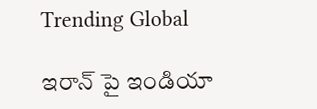Trending Global

ఇరాన్ పై ఇండియా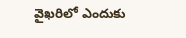వైఖరిలో ఎందుకు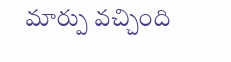మార్పు వచ్చింది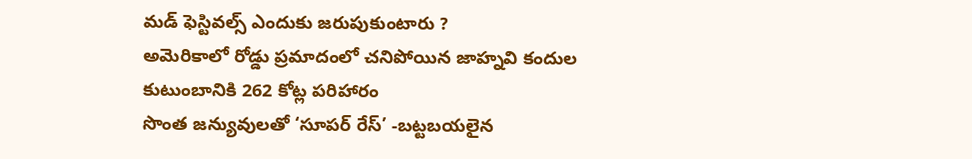మడ్ ఫెస్టివల్స్ ఎందుకు జరుపుకుంటారు ?
అమెరికాలో రోడ్డు ప్రమాదంలో చనిపోయిన జాహ్నవి కందుల కుటుంబానికి 262 కోట్ల పరిహారం
సొంత జన్యువులతో ‘సూపర్ రేస్’ -బట్టబయలైన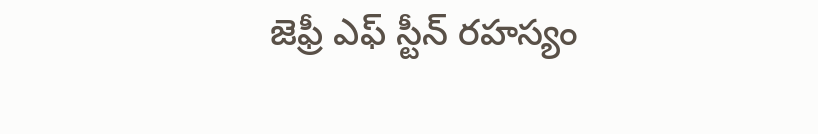జెఫ్రీ ఎఫ్ స్టీన్ రహస్యం